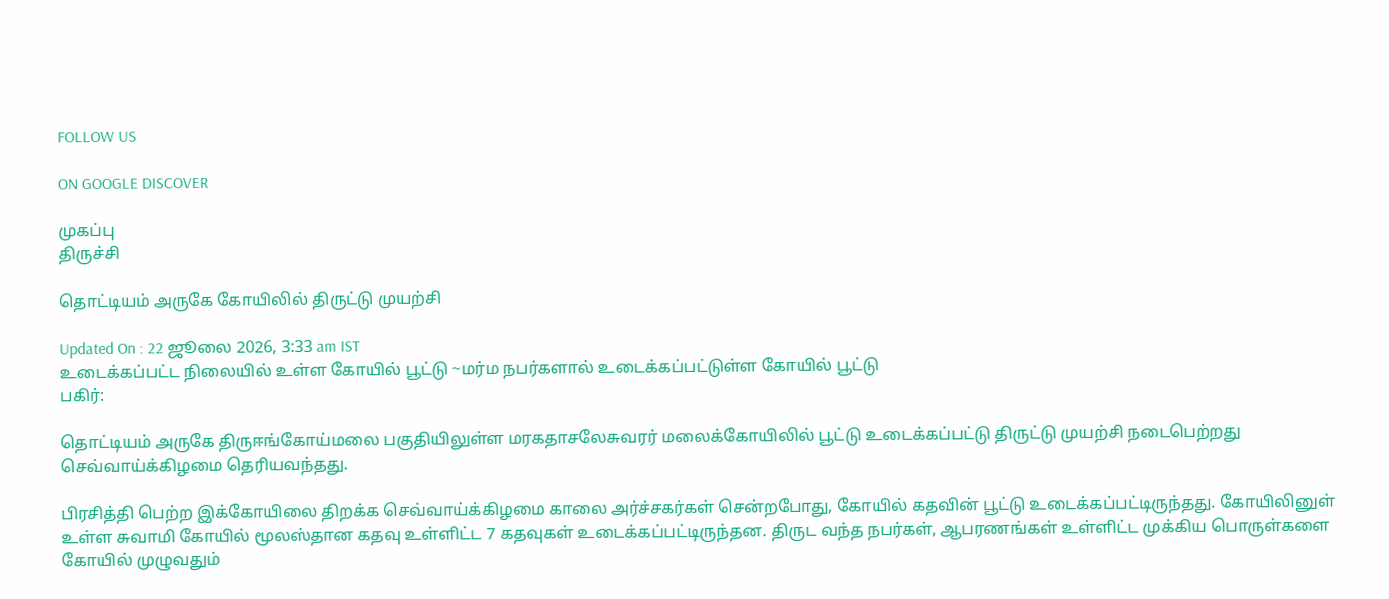FOLLOW US

ON GOOGLE DISCOVER

முகப்பு
திருச்சி

தொட்டியம் அருகே கோயிலில் திருட்டு முயற்சி

Updated On : 22 ஜூலை 2026, 3:33 am IST
உடைக்கப்பட்ட நிலையில் உள்ள கோயில் பூட்டு ~மர்ம நபர்களால் உடைக்கப்பட்டுள்ள கோயில் பூட்டு
பகிர்:

தொட்டியம் அருகே திருஈங்கோய்மலை பகுதியிலுள்ள மரகதாசலேசுவரர் மலைக்கோயிலில் பூட்டு உடைக்கப்பட்டு திருட்டு முயற்சி நடைபெற்றது செவ்வாய்க்கிழமை தெரியவந்தது.

பிரசித்தி பெற்ற இக்கோயிலை திறக்க செவ்வாய்க்கிழமை காலை அர்ச்சகர்கள் சென்றபோது, கோயில் கதவின் பூட்டு உடைக்கப்பட்டிருந்தது. கோயிலினுள் உள்ள சுவாமி கோயில் மூலஸ்தான கதவு உள்ளிட்ட 7 கதவுகள் உடைக்கப்பட்டிருந்தன. திருட வந்த நபர்கள், ஆபரணங்கள் உள்ளிட்ட முக்கிய பொருள்களை கோயில் முழுவதும்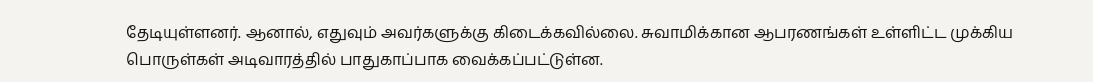தேடியுள்ளனர். ஆனால், எதுவும் அவர்களுக்கு கிடைக்கவில்லை. சுவாமிக்கான ஆபரணங்கள் உள்ளிட்ட முக்கிய பொருள்கள் அடிவாரத்தில் பாதுகாப்பாக வைக்கப்பட்டுள்ன.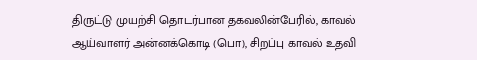திருட்டு முயற்சி தொடர்பான தகவலின்பேரில், காவல் ஆய்வாளர் அன்னக்கொடி (பொ), சிறப்பு காவல் உதவி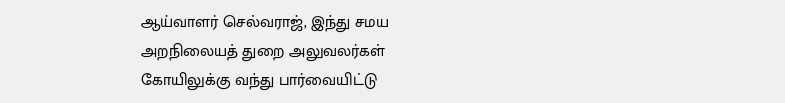ஆய்வாளர் செல்வராஜ், இந்து சமய அறநிலையத் துறை அலுவலர்கள் கோயிலுக்கு வந்து பார்வையிட்டு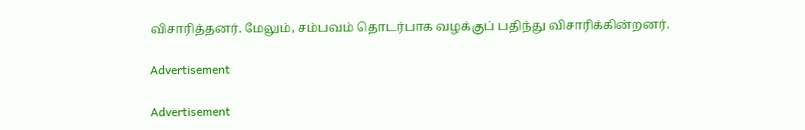விசாரித்தனர். மேலும், சம்பவம் தொடர்பாக வழக்குப் பதிந்து விசாரிக்கின்றனர்.

Advertisement

Advertisement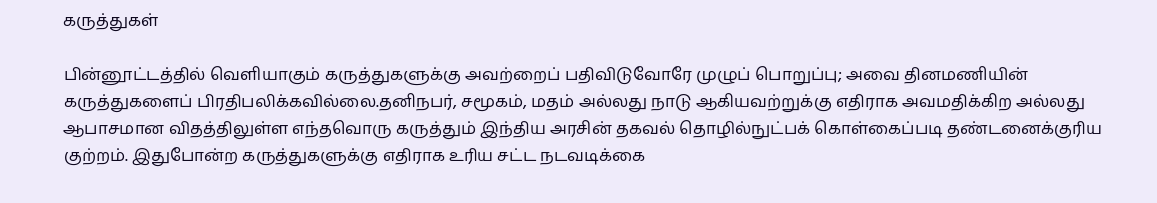கருத்துகள்

பின்னூட்டத்தில் வெளியாகும் கருத்துகளுக்கு அவற்றைப் பதிவிடுவோரே முழுப் பொறுப்பு; அவை தினமணியின் கருத்துகளைப் பிரதிபலிக்கவில்லை.தனிநபர், சமூகம், மதம் அல்லது நாடு ஆகியவற்றுக்கு எதிராக அவமதிக்கிற அல்லது ஆபாசமான விதத்திலுள்ள எந்தவொரு கருத்தும் இந்திய அரசின் தகவல் தொழில்நுட்பக் கொள்கைப்படி தண்டனைக்குரிய குற்றம். இதுபோன்ற கருத்துகளுக்கு எதிராக உரிய சட்ட நடவடிக்கை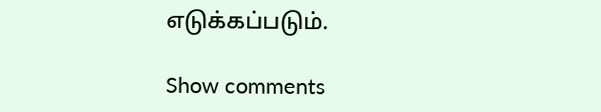எடுக்கப்படும்.

Show comments